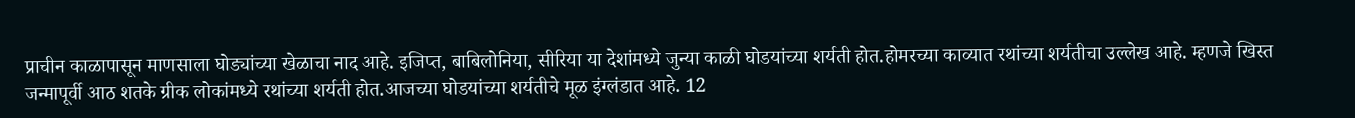प्राचीन काळापासून माणसाला घोड्यांच्या खेळाचा नाद आहे. इजिप्त, बाबिलोनिया, सीरिया या देशांमध्ये जुन्या काळी घोडयांच्या शर्यती होत.होमरच्या काव्यात रथांच्या शर्यतीचा उल्लेख आहे. म्हणजे खिस्त जन्मापूर्वी आठ शतके ग्रीक लोकांमध्ये रथांच्या शर्यती होत.आजच्या घोडयांच्या शर्यतीचे मूळ इंग्लंडात आहे. 12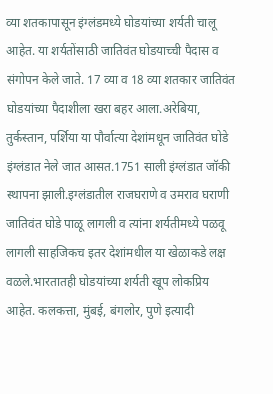व्या शतकापासून इंग्लंडमध्ये घोडयांच्या शर्यती चालू आहेत. या शर्यतोंसाठी जातिवंत घोडयाच्ची पैदास व संगोपन केले जाते. 17 व्या व 18 व्या शतकार जातिवंत घोडयांच्या पैदाशीला खरा बहर आला.अरेबिया, तुर्कस्तान, पर्शिया या पौर्वात्या देशांमधून जातिवंत घोडे इंग्लंडात नेले जात आसत.1751 साली इंग्लंडात जॉकी स्थापना झाली.इग्लंडातील राजघराणे व उमराव घराणी जातिवंत घोडे पाळू लागली व त्यांना शर्यतीमध्ये पळवू लागली साहजिकच इतर देशांमधील या खेळाकडे लक्ष वळले.भारतातही घोडयांच्या शर्यती खूप लोकप्रिय आहेत. कलकत्ता, मुंबई, बंगलोर, पुणे इत्यादी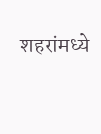शहरांमध्ये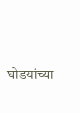घोडयांच्या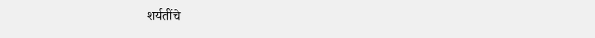शर्यतींचे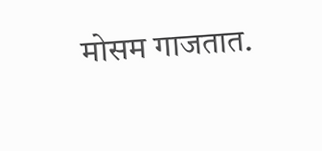मोसम गाजतात.